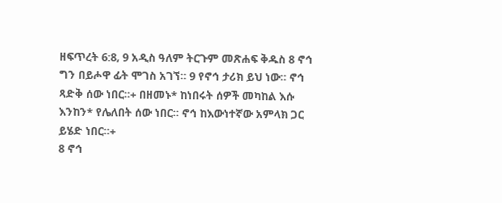ዘፍጥረት 6:8, 9 አዲስ ዓለም ትርጉም መጽሐፍ ቅዱስ 8 ኖኅ ግን በይሖዋ ፊት ሞገስ አገኘ። 9 የኖኅ ታሪክ ይህ ነው። ኖኅ ጻድቅ ሰው ነበር።+ በዘመኑ* ከነበሩት ሰዎች መካከል እሱ እንከን* የሌለበት ሰው ነበር። ኖኅ ከእውነተኛው አምላክ ጋር ይሄድ ነበር።+
8 ኖኅ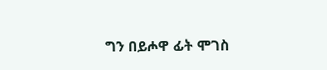ግን በይሖዋ ፊት ሞገስ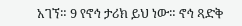አገኘ። 9 የኖኅ ታሪክ ይህ ነው። ኖኅ ጻድቅ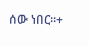ሰው ነበር።+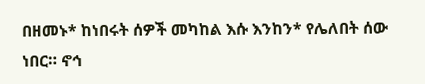በዘመኑ* ከነበሩት ሰዎች መካከል እሱ እንከን* የሌለበት ሰው ነበር። ኖኅ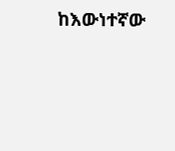ከእውነተኛው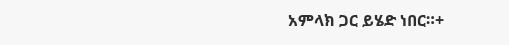አምላክ ጋር ይሄድ ነበር።+